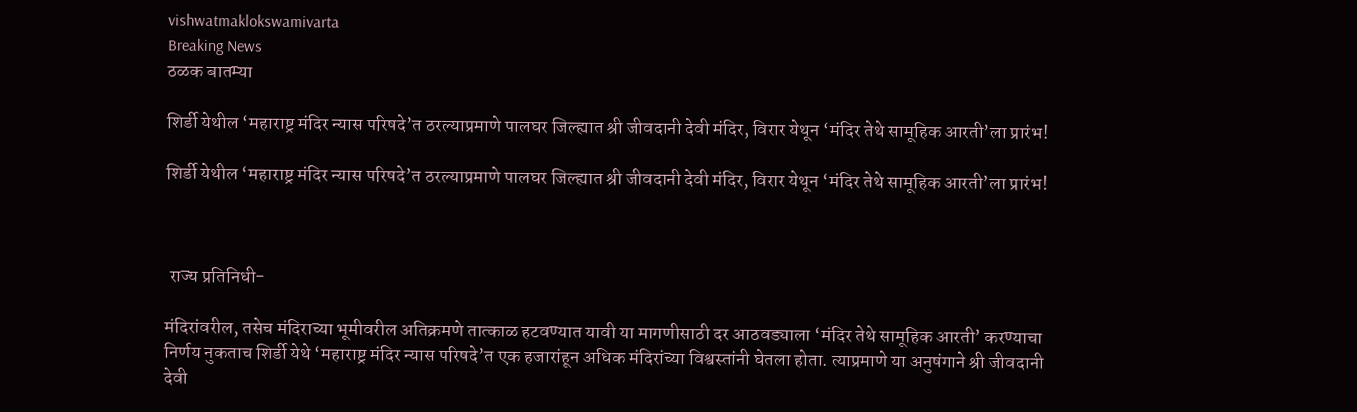vishwatmaklokswamivarta
Breaking News
ठळक बातम्या

शिर्डी येथील ‘महाराष्ट्र मंदिर न्यास परिषदे’त ठरल्याप्रमाणे पालघर जिल्ह्यात श्री जीवदानी देवी मंदिर, विरार येथून ‘मंदिर तेथे सामूहिक आरती’ला प्रारंभ!

शिर्डी येथील ‘महाराष्ट्र मंदिर न्यास परिषदे’त ठरल्याप्रमाणे पालघर जिल्ह्यात श्री जीवदानी देवी मंदिर, विरार येथून ‘मंदिर तेथे सामूहिक आरती’ला प्रारंभ!



 राज्य प्रतिनिधी-

मंदिरांवरील, तसेच मंदिराच्या भूमीवरील अतिक्रमणे तात्काळ हटवण्यात यावी या मागणीसाठी दर आठवड्याला ‘मंदिर तेथे सामूहिक आरती’ करण्याचा निर्णय नुकताच शिर्डी येथे ‘महाराष्ट्र मंदिर न्यास परिषदे’त एक हजारांहून अधिक मंदिरांच्या विश्वस्तांनी घेतला होता. त्याप्रमाणे या अनुषंगाने श्री जीवदानी देवी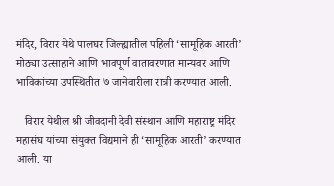मंदिर, विरार येथे पालघर जिल्ह्यातील पहिली ‘सामूहिक आरती’ मोठ्या उत्साहाने आणि भावपूर्ण वातावरणात मान्यवर आणि भाविकांच्या उपस्थितीत ७ जानेवारीला रात्री करण्यात आली.

   विरार येथील श्री जीवदानी देवी संस्थान आणि महाराष्ट्र मंदिर महासंघ यांच्या संयुक्त विद्यमाने ही ‘सामूहिक आरती’ करण्यात आली. या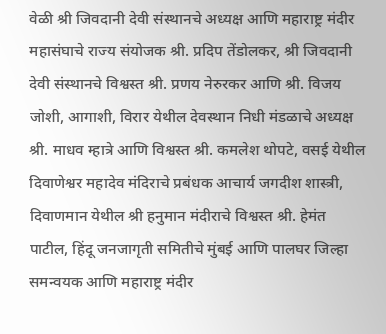वेळी श्री जिवदानी देवी संस्थानचे अध्यक्ष आणि महाराष्ट्र मंदीर महासंघाचे राज्य संयोजक श्री. प्रदिप तेंडोलकर, श्री जिवदानी देवी संस्थानचे विश्वस्त श्री. प्रणय नेरुरकर आणि श्री. विजय जोशी, आगाशी, विरार येथील देवस्थान निधी मंडळाचे अध्यक्ष श्री. माधव म्हात्रे आणि विश्वस्त श्री. कमलेश थोपटे, वसई येथील दिवाणेश्वर महादेव मंदिराचे प्रबंधक आचार्य जगदीश शास्त्री, दिवाणमान येथील श्री हनुमान मंदीराचे विश्वस्त श्री. हेमंत पाटील, हिंदू जनजागृती समितीचे मुंबई आणि पालघर जिल्हा समन्वयक आणि महाराष्ट्र मंदीर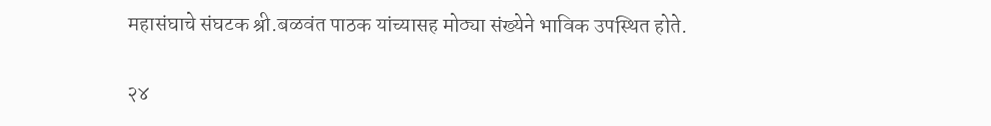महासंघाचे संघटक श्री.बळवंत पाठक यांच्यासह मोठ्या संख्येने भाविक उपस्थित होते.

२४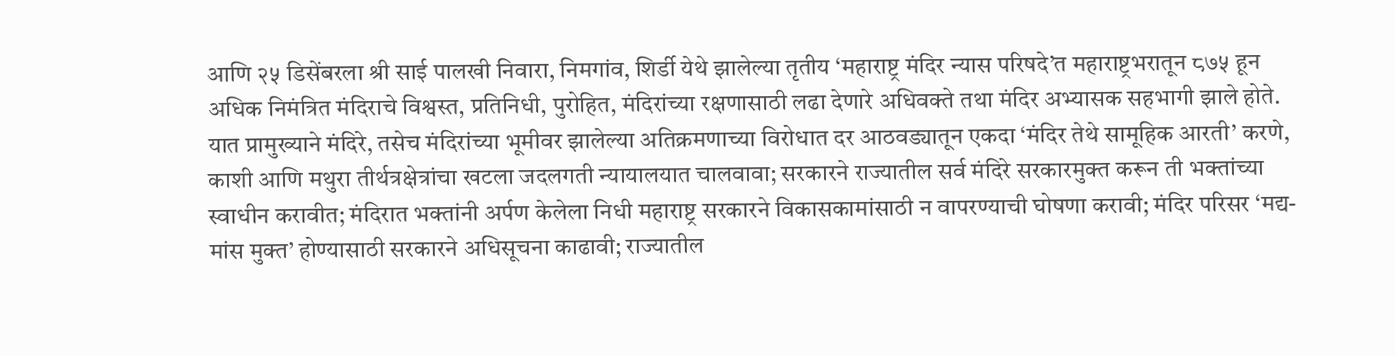आणि २५ डिसेंबरला श्री साई पालखी निवारा, निमगांव, शिर्डी येथे झालेल्या तृतीय ‘महाराष्ट्र मंदिर न्यास परिषदे’त महाराष्ट्रभरातून ८७५ हून अधिक निमंत्रित मंदिराचे विश्वस्त, प्रतिनिधी, पुरोहित, मंदिरांच्या रक्षणासाठी लढा देणारे अधिवक्ते तथा मंदिर अभ्यासक सहभागी झाले होते. यात प्रामुख्याने मंदिरे, तसेच मंदिरांच्या भूमीवर झालेल्या अतिक्रमणाच्या विरोधात दर आठवड्यातून एकदा ‘मंदिर तेथे सामूहिक आरती’ करणे, काशी आणि मथुरा तीर्थत्रक्षेत्रांचा खटला जदलगती न्यायालयात चालवावा; सरकारने राज्यातील सर्व मंदिरे सरकारमुक्त करून ती भक्तांच्या स्वाधीन करावीत; मंदिरात भक्तांनी अर्पण केलेला निधी महाराष्ट्र सरकारने विकासकामांसाठी न वापरण्याची घोषणा करावी; मंदिर परिसर ‘मद्य-मांस मुक्त’ होण्यासाठी सरकारने अधिसूचना काढावी; राज्यातील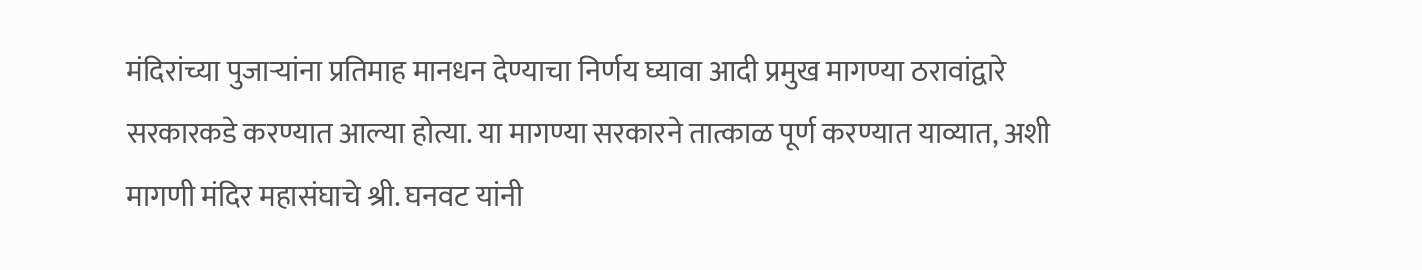मंदिरांच्या पुजार्‍यांना प्रतिमाह मानधन देण्याचा निर्णय घ्यावा आदी प्रमुख मागण्या ठरावांद्वारे सरकारकडे करण्यात आल्या होत्या. या मागण्या सरकारने तात्काळ पूर्ण करण्यात याव्यात, अशी मागणी मंदिर महासंघाचे श्री. घनवट यांनी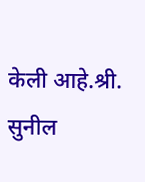केली आहे.श्री. सुनील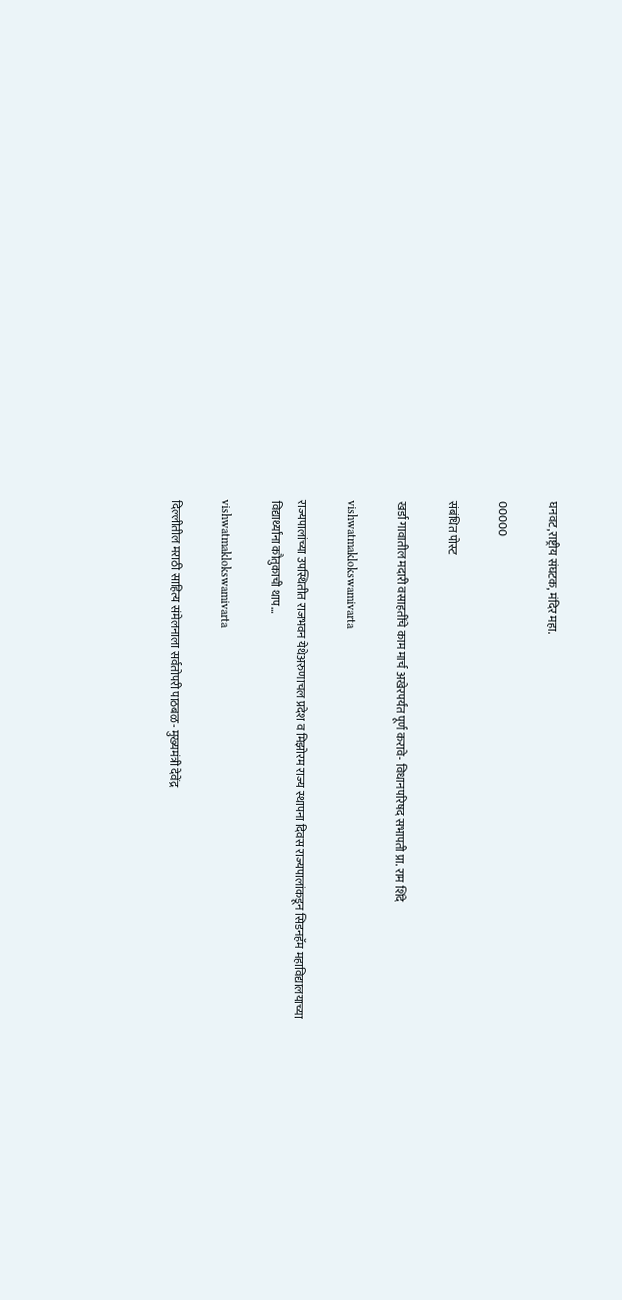घनवट,राष्ट्रीय संघटक, मंदिर महा.

00000

संबंधित पोस्ट

खर्डा गावातील मदारी वसाहतींचे काम मार्च अखेरपर्यंत पूर्ण करावे- विधानपरिषद सभापती प्रा. राम शिंदे

vishwatmaklokswamivarta

राज्यपालांच्या उपस्थितीत राजभवन येथेअरुणाचल प्रदेश व मिझोरम राज्य स्थापना दिवस राज्यपालांकडून सिडनहॅम महाविद्यालयाच्या विद्यार्थ्यांना कौतुकाची थाप…

vishwatmaklokswamivarta

दिल्लीतील मराठी साहित्य संमेलनाला सर्वतोपरी पाठबळ- मुख्यमंत्री देवेंद्र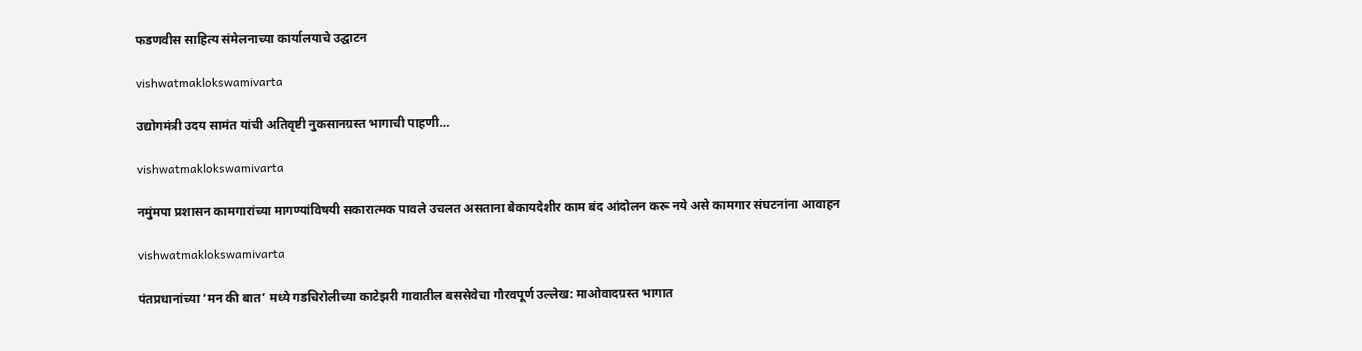फडणवीस साहित्य संमेलनाच्या कार्यालयाचे उद्घाटन

vishwatmaklokswamivarta

उद्योगमंत्री उदय सामंत यांची अतिवृष्टी नुकसानग्रस्त भागाची पाहणी…

vishwatmaklokswamivarta

नमुंमपा प्रशासन कामगारांच्या मागण्यांविषयी सकारात्मक पावले उचलत असताना बेकायदेशीर काम बंद आंदोलन करू नये असे कामगार संघटनांना आवाहन

vishwatmaklokswamivarta

पंतप्रधानांच्या ‘मन की बात’ मध्ये गडचिरोलीच्या काटेझरी गावातील बससेवेचा गौरवपूर्ण उल्लेख: माओवादग्रस्त भागात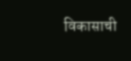विकासाची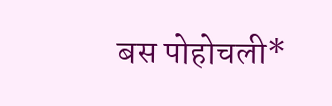बस पोहोचली*